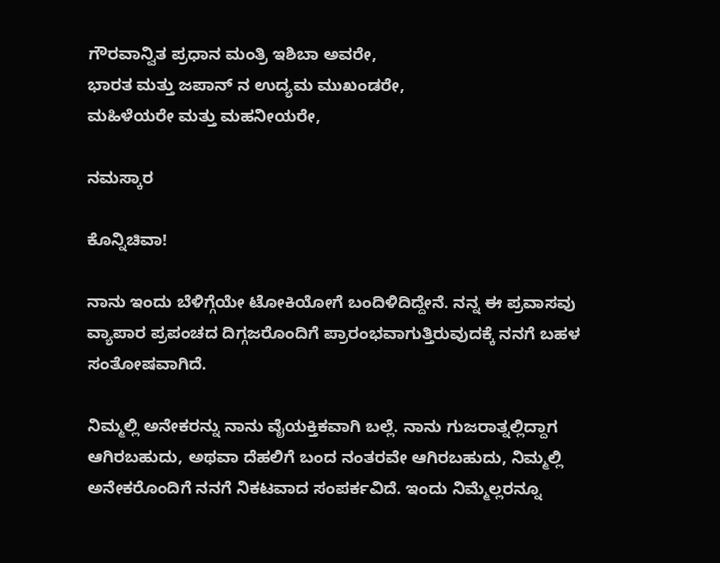ಗೌರವಾನ್ವಿತ ಪ್ರಧಾನ ಮಂತ್ರಿ ಇಶಿಬಾ ಅವರೇ,
ಭಾರತ ಮತ್ತು ಜಪಾನ್ ನ ಉದ್ಯಮ ಮುಖಂಡರೇ,
ಮಹಿಳೆಯರೇ ಮತ್ತು ಮಹನೀಯರೇ,

ನಮಸ್ಕಾರ

ಕೊನ್ನಿಚಿವಾ!

ನಾನು ಇಂದು ಬೆಳಿಗ್ಗೆಯೇ ಟೋಕಿಯೋಗೆ ಬಂದಿಳಿದಿದ್ದೇನೆ. ನನ್ನ ಈ ಪ್ರವಾಸವು ವ್ಯಾಪಾರ ಪ್ರಪಂಚದ ದಿಗ್ಗಜರೊಂದಿಗೆ ಪ್ರಾರಂಭವಾಗುತ್ತಿರುವುದಕ್ಕೆ ನನಗೆ ಬಹಳ ಸಂತೋಷವಾಗಿದೆ.

ನಿಮ್ಮಲ್ಲಿ ಅನೇಕರನ್ನು ನಾನು ವೈಯಕ್ತಿಕವಾಗಿ ಬಲ್ಲೆ. ನಾನು ಗುಜರಾತ್ನಲ್ಲಿದ್ದಾಗ ಆಗಿರಬಹುದು, ಅಥವಾ ದೆಹಲಿಗೆ ಬಂದ ನಂತರವೇ ಆಗಿರಬಹುದು, ನಿಮ್ಮಲ್ಲಿ ಅನೇಕರೊಂದಿಗೆ ನನಗೆ ನಿಕಟವಾದ ಸಂಪರ್ಕವಿದೆ. ಇಂದು ನಿಮ್ಮೆಲ್ಲರನ್ನೂ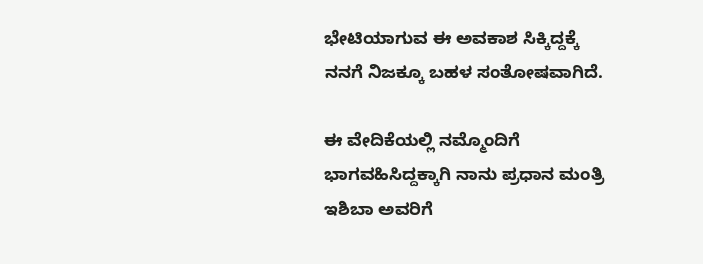ಭೇಟಿಯಾಗುವ ಈ ಅವಕಾಶ ಸಿಕ್ಕಿದ್ದಕ್ಕೆ ನನಗೆ ನಿಜಕ್ಕೂ ಬಹಳ ಸಂತೋಷವಾಗಿದೆ.

ಈ ವೇದಿಕೆಯಲ್ಲಿ ನಮ್ಮೊಂದಿಗೆ ಭಾಗವಹಿಸಿದ್ದಕ್ಕಾಗಿ ನಾನು ಪ್ರಧಾನ ಮಂತ್ರಿ ಇಶಿಬಾ ಅವರಿಗೆ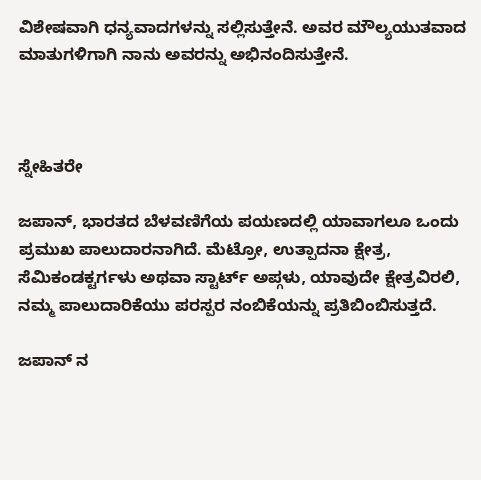ವಿಶೇಷವಾಗಿ ಧನ್ಯವಾದಗಳನ್ನು ಸಲ್ಲಿಸುತ್ತೇನೆ. ಅವರ ಮೌಲ್ಯಯುತವಾದ ಮಾತುಗಳಿಗಾಗಿ ನಾನು ಅವರನ್ನು ಅಭಿನಂದಿಸುತ್ತೇನೆ.



ಸ್ನೇಹಿತರೇ

ಜಪಾನ್, ಭಾರತದ ಬೆಳವಣಿಗೆಯ ಪಯಣದಲ್ಲಿ ಯಾವಾಗಲೂ ಒಂದು ಪ್ರಮುಖ ಪಾಲುದಾರನಾಗಿದೆ. ಮೆಟ್ರೋ, ಉತ್ಪಾದನಾ ಕ್ಷೇತ್ರ, ಸೆಮಿಕಂಡಕ್ಟರ್ಗಳು ಅಥವಾ ಸ್ಟಾರ್ಟ್ ಅಪ್ಗಳು, ಯಾವುದೇ ಕ್ಷೇತ್ರವಿರಲಿ, ನಮ್ಮ ಪಾಲುದಾರಿಕೆಯು ಪರಸ್ಪರ ನಂಬಿಕೆಯನ್ನು ಪ್ರತಿಬಿಂಬಿಸುತ್ತದೆ.

ಜಪಾನ್ ನ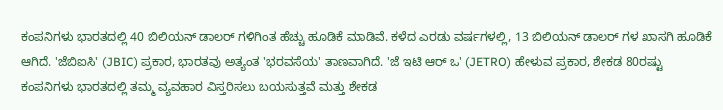ಕಂಪನಿಗಳು ಭಾರತದಲ್ಲಿ 40 ಬಿಲಿಯನ್ ಡಾಲರ್ ಗಳಿಗಿಂತ ಹೆಚ್ಚು ಹೂಡಿಕೆ ಮಾಡಿವೆ. ಕಳೆದ ಎರಡು ವರ್ಷಗಳಲ್ಲಿ, 13 ಬಿಲಿಯನ್ ಡಾಲರ್ ಗಳ ಖಾಸಗಿ ಹೂಡಿಕೆ ಆಗಿದೆ. 'ಜೆಬಿಐಸಿ' (JBIC) ಪ್ರಕಾರ, ಭಾರತವು ಅತ್ಯಂತ 'ಭರವಸೆಯ' ತಾಣವಾಗಿದೆ. 'ಜೆ ಇಟಿ ಆರ್ ಒ' (JETRO) ಹೇಳುವ ಪ್ರಕಾರ, ಶೇಕಡ 80ರಷ್ಟು ಕಂಪನಿಗಳು ಭಾರತದಲ್ಲಿ ತಮ್ಮ ವ್ಯವಹಾರ ವಿಸ್ತರಿಸಲು ಬಯಸುತ್ತವೆ ಮತ್ತು ಶೇಕಡ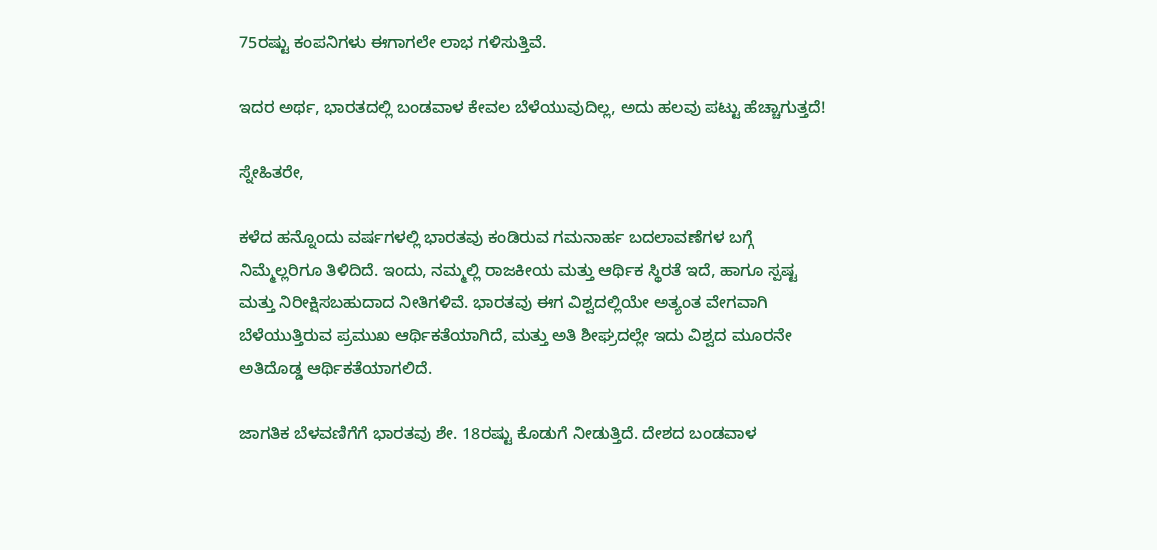75ರಷ್ಟು ಕಂಪನಿಗಳು ಈಗಾಗಲೇ ಲಾಭ ಗಳಿಸುತ್ತಿವೆ.

ಇದರ ಅರ್ಥ, ಭಾರತದಲ್ಲಿ ಬಂಡವಾಳ ಕೇವಲ ಬೆಳೆಯುವುದಿಲ್ಲ, ಅದು ಹಲವು ಪಟ್ಟು ಹೆಚ್ಚಾಗುತ್ತದೆ!

ಸ್ನೇಹಿತರೇ,

ಕಳೆದ ಹನ್ನೊಂದು ವರ್ಷಗಳಲ್ಲಿ ಭಾರತವು ಕಂಡಿರುವ ಗಮನಾರ್ಹ ಬದಲಾವಣೆಗಳ ಬಗ್ಗೆ ನಿಮ್ಮೆಲ್ಲರಿಗೂ ತಿಳಿದಿದೆ. ಇಂದು, ನಮ್ಮಲ್ಲಿ ರಾಜಕೀಯ ಮತ್ತು ಆರ್ಥಿಕ ಸ್ಥಿರತೆ ಇದೆ, ಹಾಗೂ ಸ್ಪಷ್ಟ ಮತ್ತು ನಿರೀಕ್ಷಿಸಬಹುದಾದ ನೀತಿಗಳಿವೆ. ಭಾರತವು ಈಗ ವಿಶ್ವದಲ್ಲಿಯೇ ಅತ್ಯಂತ ವೇಗವಾಗಿ ಬೆಳೆಯುತ್ತಿರುವ ಪ್ರಮುಖ ಆರ್ಥಿಕತೆಯಾಗಿದೆ, ಮತ್ತು ಅತಿ ಶೀಘ್ರದಲ್ಲೇ ಇದು ವಿಶ್ವದ ಮೂರನೇ ಅತಿದೊಡ್ಡ ಆರ್ಥಿಕತೆಯಾಗಲಿದೆ.

ಜಾಗತಿಕ ಬೆಳವಣಿಗೆಗೆ ಭಾರತವು ಶೇ. 18ರಷ್ಟು ಕೊಡುಗೆ ನೀಡುತ್ತಿದೆ. ದೇಶದ ಬಂಡವಾಳ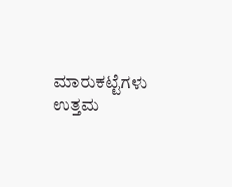ಮಾರುಕಟ್ಟೆಗಳು ಉತ್ತಮ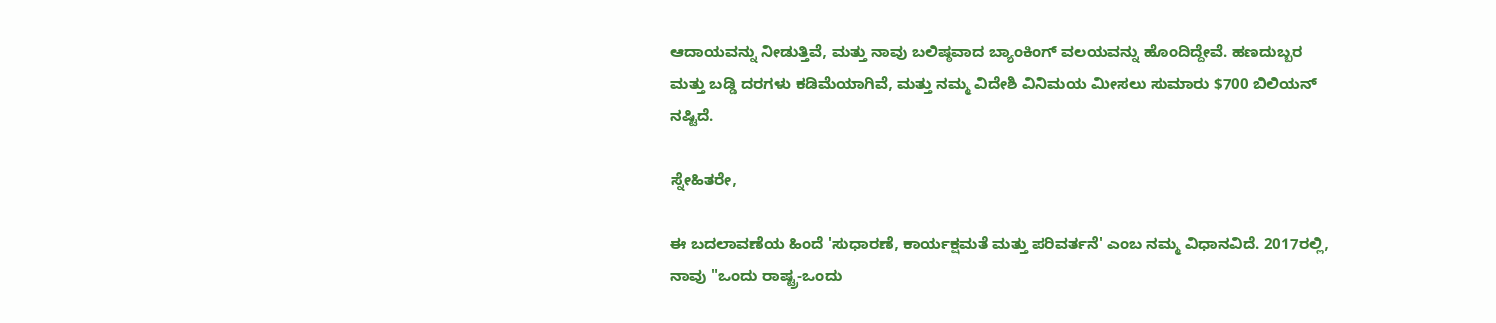ಆದಾಯವನ್ನು ನೀಡುತ್ತಿವೆ, ಮತ್ತು ನಾವು ಬಲಿಷ್ಠವಾದ ಬ್ಯಾಂಕಿಂಗ್ ವಲಯವನ್ನು ಹೊಂದಿದ್ದೇವೆ. ಹಣದುಬ್ಬರ ಮತ್ತು ಬಡ್ಡಿ ದರಗಳು ಕಡಿಮೆಯಾಗಿವೆ, ಮತ್ತು ನಮ್ಮ ವಿದೇಶಿ ವಿನಿಮಯ ಮೀಸಲು ಸುಮಾರು $700 ಬಿಲಿಯನ್ ನಷ್ಟಿದೆ.

ಸ್ನೇಹಿತರೇ,

ಈ ಬದಲಾವಣೆಯ ಹಿಂದೆ 'ಸುಧಾರಣೆ, ಕಾರ್ಯಕ್ಷಮತೆ ಮತ್ತು ಪರಿವರ್ತನೆ' ಎಂಬ ನಮ್ಮ ವಿಧಾನವಿದೆ. 2017ರಲ್ಲಿ, ನಾವು "ಒಂದು ರಾಷ್ಟ್ರ-ಒಂದು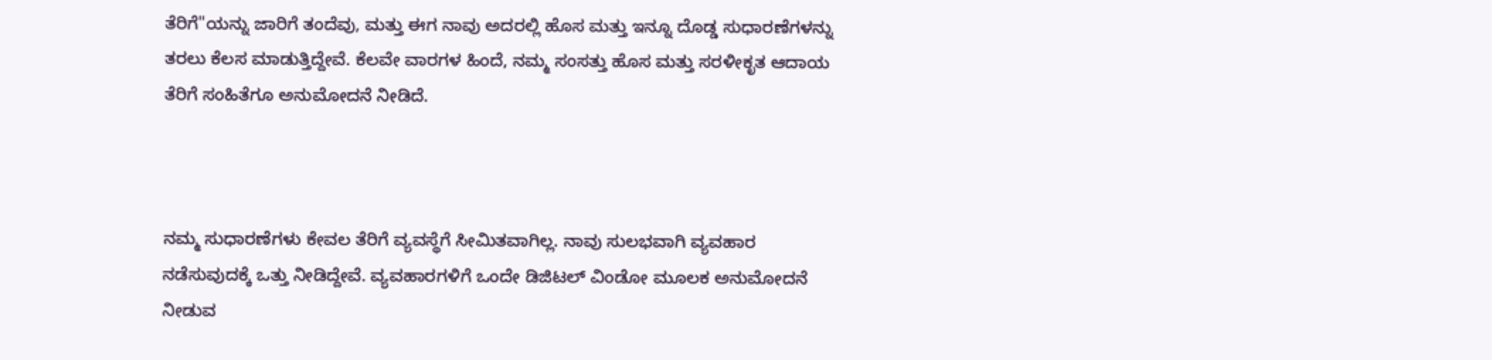ತೆರಿಗೆ"ಯನ್ನು ಜಾರಿಗೆ ತಂದೆವು, ಮತ್ತು ಈಗ ನಾವು ಅದರಲ್ಲಿ ಹೊಸ ಮತ್ತು ಇನ್ನೂ ದೊಡ್ಡ ಸುಧಾರಣೆಗಳನ್ನು ತರಲು ಕೆಲಸ ಮಾಡುತ್ತಿದ್ದೇವೆ. ಕೆಲವೇ ವಾರಗಳ ಹಿಂದೆ, ನಮ್ಮ ಸಂಸತ್ತು ಹೊಸ ಮತ್ತು ಸರಳೀಕೃತ ಆದಾಯ ತೆರಿಗೆ ಸಂಹಿತೆಗೂ ಅನುಮೋದನೆ ನೀಡಿದೆ.



ನಮ್ಮ ಸುಧಾರಣೆಗಳು ಕೇವಲ ತೆರಿಗೆ ವ್ಯವಸ್ಥೆಗೆ ಸೀಮಿತವಾಗಿಲ್ಲ. ನಾವು ಸುಲಭವಾಗಿ ವ್ಯವಹಾರ ನಡೆಸುವುದಕ್ಕೆ ಒತ್ತು ನೀಡಿದ್ದೇವೆ. ವ್ಯವಹಾರಗಳಿಗೆ ಒಂದೇ ಡಿಜಿಟಲ್ ವಿಂಡೋ ಮೂಲಕ ಅನುಮೋದನೆ ನೀಡುವ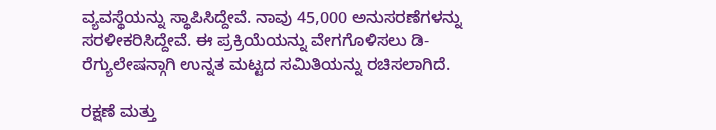ವ್ಯವಸ್ಥೆಯನ್ನು ಸ್ಥಾಪಿಸಿದ್ದೇವೆ. ನಾವು 45,000 ಅನುಸರಣೆಗಳನ್ನು ಸರಳೀಕರಿಸಿದ್ದೇವೆ. ಈ ಪ್ರಕ್ರಿಯೆಯನ್ನು ವೇಗಗೊಳಿಸಲು ಡಿ-ರೆಗ್ಯುಲೇಷನ್ಗಾಗಿ ಉನ್ನತ ಮಟ್ಟದ ಸಮಿತಿಯನ್ನು ರಚಿಸಲಾಗಿದೆ.

ರಕ್ಷಣೆ ಮತ್ತು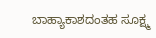ಬಾಹ್ಯಾಕಾಶದಂತಹ ಸೂಕ್ಷ್ಮ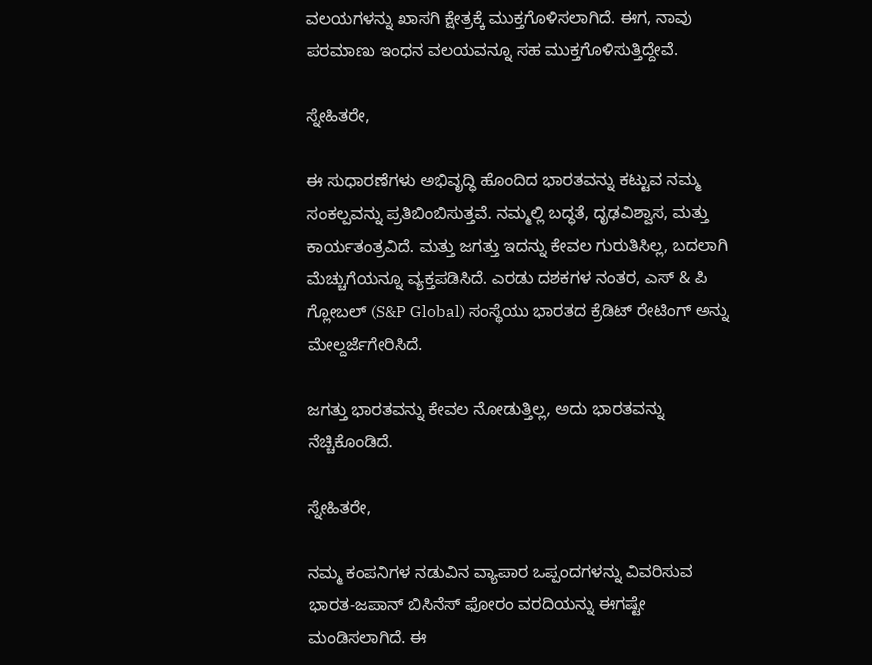ವಲಯಗಳನ್ನು ಖಾಸಗಿ ಕ್ಷೇತ್ರಕ್ಕೆ ಮುಕ್ತಗೊಳಿಸಲಾಗಿದೆ. ಈಗ, ನಾವು ಪರಮಾಣು ಇಂಧನ ವಲಯವನ್ನೂ ಸಹ ಮುಕ್ತಗೊಳಿಸುತ್ತಿದ್ದೇವೆ.

ಸ್ನೇಹಿತರೇ,

ಈ ಸುಧಾರಣೆಗಳು ಅಭಿವೃದ್ಧಿ ಹೊಂದಿದ ಭಾರತವನ್ನು ಕಟ್ಟುವ ನಮ್ಮ ಸಂಕಲ್ಪವನ್ನು ಪ್ರತಿಬಿಂಬಿಸುತ್ತವೆ. ನಮ್ಮಲ್ಲಿ ಬದ್ಧತೆ, ದೃಢವಿಶ್ವಾಸ, ಮತ್ತು ಕಾರ್ಯತಂತ್ರವಿದೆ. ಮತ್ತು ಜಗತ್ತು ಇದನ್ನು ಕೇವಲ ಗುರುತಿಸಿಲ್ಲ, ಬದಲಾಗಿ ಮೆಚ್ಚುಗೆಯನ್ನೂ ವ್ಯಕ್ತಪಡಿಸಿದೆ. ಎರಡು ದಶಕಗಳ ನಂತರ, ಎಸ್ & ಪಿ ಗ್ಲೋಬಲ್ (S&P Global) ಸಂಸ್ಥೆಯು ಭಾರತದ ಕ್ರೆಡಿಟ್ ರೇಟಿಂಗ್ ಅನ್ನು ಮೇಲ್ದರ್ಜೆಗೇರಿಸಿದೆ.

ಜಗತ್ತು ಭಾರತವನ್ನು ಕೇವಲ ನೋಡುತ್ತಿಲ್ಲ, ಅದು ಭಾರತವನ್ನು ನೆಚ್ಚಿಕೊಂಡಿದೆ.

ಸ್ನೇಹಿತರೇ,

ನಮ್ಮ ಕಂಪನಿಗಳ ನಡುವಿನ ವ್ಯಾಪಾರ ಒಪ್ಪಂದಗಳನ್ನು ವಿವರಿಸುವ ಭಾರತ-ಜಪಾನ್ ಬಿಸಿನೆಸ್ ಫೋರಂ ವರದಿಯನ್ನು ಈಗಷ್ಟೇ ಮಂಡಿಸಲಾಗಿದೆ. ಈ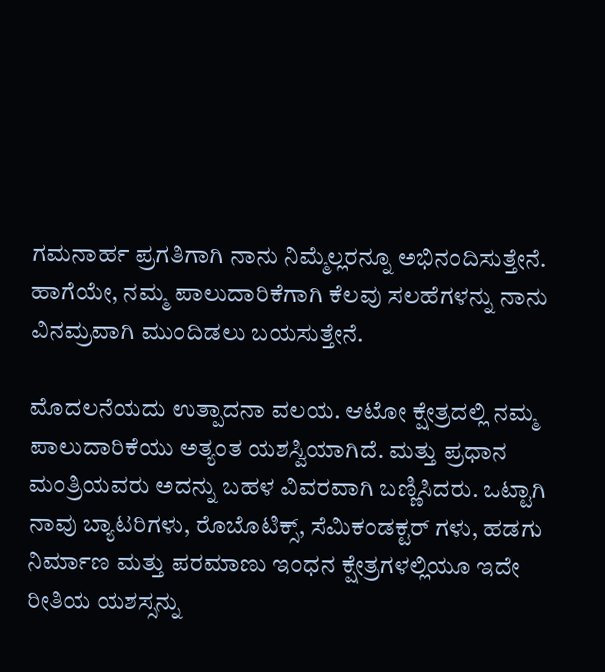ಗಮನಾರ್ಹ ಪ್ರಗತಿಗಾಗಿ ನಾನು ನಿಮ್ಮೆಲ್ಲರನ್ನೂ ಅಭಿನಂದಿಸುತ್ತೇನೆ. ಹಾಗೆಯೇ, ನಮ್ಮ ಪಾಲುದಾರಿಕೆಗಾಗಿ ಕೆಲವು ಸಲಹೆಗಳನ್ನು ನಾನು ವಿನಮ್ರವಾಗಿ ಮುಂದಿಡಲು ಬಯಸುತ್ತೇನೆ.

ಮೊದಲನೆಯದು ಉತ್ಪಾದನಾ ವಲಯ. ಆಟೋ ಕ್ಷೇತ್ರದಲ್ಲಿ ನಮ್ಮ ಪಾಲುದಾರಿಕೆಯು ಅತ್ಯಂತ ಯಶಸ್ವಿಯಾಗಿದೆ. ಮತ್ತು ಪ್ರಧಾನ ಮಂತ್ರಿಯವರು ಅದನ್ನು ಬಹಳ ವಿವರವಾಗಿ ಬಣ್ಣಿಸಿದರು. ಒಟ್ಟಾಗಿ ನಾವು ಬ್ಯಾಟರಿಗಳು, ರೊಬೊಟಿಕ್ಸ್, ಸೆಮಿಕಂಡಕ್ಟರ್ ಗಳು, ಹಡಗು ನಿರ್ಮಾಣ ಮತ್ತು ಪರಮಾಣು ಇಂಧನ ಕ್ಷೇತ್ರಗಳಲ್ಲಿಯೂ ಇದೇ ರೀತಿಯ ಯಶಸ್ಸನ್ನು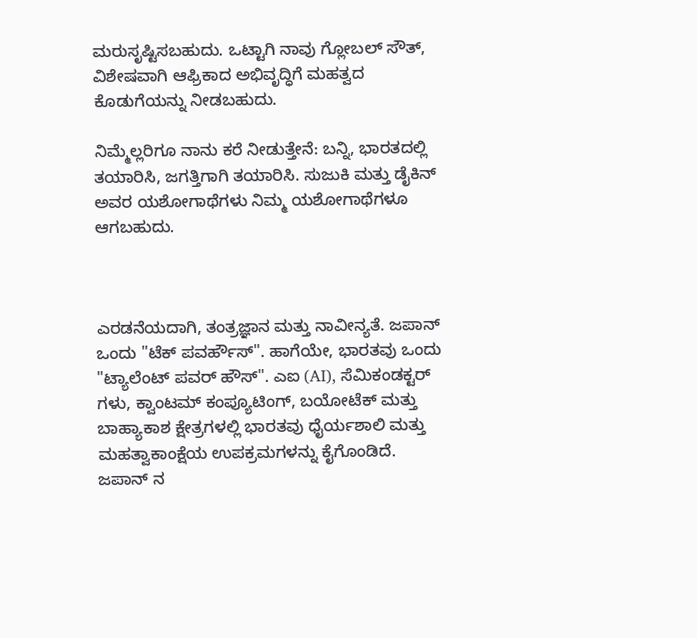ಮರುಸೃಷ್ಟಿಸಬಹುದು. ಒಟ್ಟಾಗಿ ನಾವು ಗ್ಲೋಬಲ್ ಸೌತ್, ವಿಶೇಷವಾಗಿ ಆಫ್ರಿಕಾದ ಅಭಿವೃದ್ಧಿಗೆ ಮಹತ್ವದ ಕೊಡುಗೆಯನ್ನು ನೀಡಬಹುದು.

ನಿಮ್ಮೆಲ್ಲರಿಗೂ ನಾನು ಕರೆ ನೀಡುತ್ತೇನೆ: ಬನ್ನಿ, ಭಾರತದಲ್ಲಿ ತಯಾರಿಸಿ, ಜಗತ್ತಿಗಾಗಿ ತಯಾರಿಸಿ. ಸುಜುಕಿ ಮತ್ತು ಡೈಕಿನ್ ಅವರ ಯಶೋಗಾಥೆಗಳು ನಿಮ್ಮ ಯಶೋಗಾಥೆಗಳೂ ಆಗಬಹುದು.



ಎರಡನೆಯದಾಗಿ, ತಂತ್ರಜ್ಞಾನ ಮತ್ತು ನಾವೀನ್ಯತೆ. ಜಪಾನ್ ಒಂದು "ಟೆಕ್ ಪವರ್ಹೌಸ್". ಹಾಗೆಯೇ, ಭಾರತವು ಒಂದು "ಟ್ಯಾಲೆಂಟ್ ಪವರ್ ಹೌಸ್". ಎಐ (AI), ಸೆಮಿಕಂಡಕ್ಟರ್ ಗಳು, ಕ್ವಾಂಟಮ್ ಕಂಪ್ಯೂಟಿಂಗ್, ಬಯೋಟೆಕ್ ಮತ್ತು ಬಾಹ್ಯಾಕಾಶ ಕ್ಷೇತ್ರಗಳಲ್ಲಿ ಭಾರತವು ಧೈರ್ಯಶಾಲಿ ಮತ್ತು ಮಹತ್ವಾಕಾಂಕ್ಷೆಯ ಉಪಕ್ರಮಗಳನ್ನು ಕೈಗೊಂಡಿದೆ. ಜಪಾನ್ ನ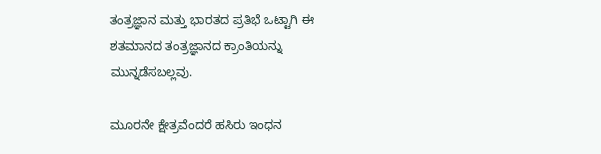ತಂತ್ರಜ್ಞಾನ ಮತ್ತು ಭಾರತದ ಪ್ರತಿಭೆ ಒಟ್ಟಾಗಿ ಈ ಶತಮಾನದ ತಂತ್ರಜ್ಞಾನದ ಕ್ರಾಂತಿಯನ್ನು ಮುನ್ನಡೆಸಬಲ್ಲವು.

ಮೂರನೇ ಕ್ಷೇತ್ರವೆಂದರೆ ಹಸಿರು ಇಂಧನ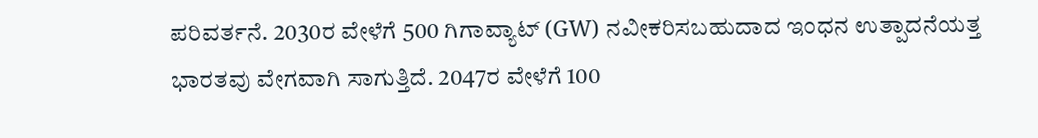ಪರಿವರ್ತನೆ. 2030ರ ವೇಳೆಗೆ 500 ಗಿಗಾವ್ಯಾಟ್ (GW) ನವೀಕರಿಸಬಹುದಾದ ಇಂಧನ ಉತ್ಪಾದನೆಯತ್ತ ಭಾರತವು ವೇಗವಾಗಿ ಸಾಗುತ್ತಿದೆ. 2047ರ ವೇಳೆಗೆ 100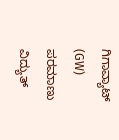ಗಿಗಾವ್ಯಾಟ್ (GW) ಪರಮಾಣು ವಿದ್ಯುತ್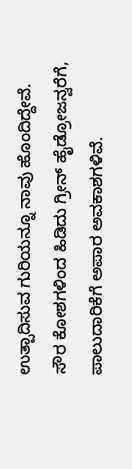ಉತ್ಪಾದಿಸುವ ಗುರಿಯನ್ನೂ ನಾವು ಹೊಂದಿದ್ದೇವೆ. ಸೌರ ಕೋಶಗಳಿಂದ ಹಿಡಿದು ಗ್ರೀನ್ ಹೈಡ್ರೋಜನ್ವರೆಗೆ, ಪಾಲುದಾರಿಕೆಗೆ ಅಪಾರ ಅವಕಾಶಗಳಿವೆ.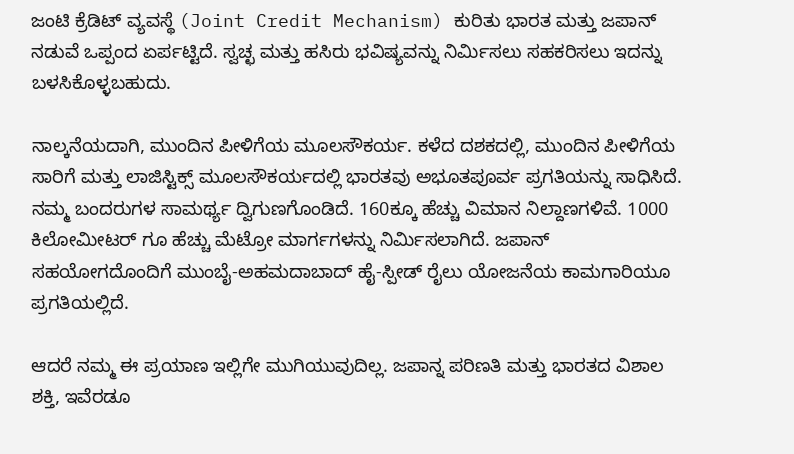ಜಂಟಿ ಕ್ರೆಡಿಟ್ ವ್ಯವಸ್ಥೆ (Joint Credit Mechanism) ಕುರಿತು ಭಾರತ ಮತ್ತು ಜಪಾನ್ ನಡುವೆ ಒಪ್ಪಂದ ಏರ್ಪಟ್ಟಿದೆ. ಸ್ವಚ್ಛ ಮತ್ತು ಹಸಿರು ಭವಿಷ್ಯವನ್ನು ನಿರ್ಮಿಸಲು ಸಹಕರಿಸಲು ಇದನ್ನು ಬಳಸಿಕೊಳ್ಳಬಹುದು.

ನಾಲ್ಕನೆಯದಾಗಿ, ಮುಂದಿನ ಪೀಳಿಗೆಯ ಮೂಲಸೌಕರ್ಯ. ಕಳೆದ ದಶಕದಲ್ಲಿ, ಮುಂದಿನ ಪೀಳಿಗೆಯ ಸಾರಿಗೆ ಮತ್ತು ಲಾಜಿಸ್ಟಿಕ್ಸ್ ಮೂಲಸೌಕರ್ಯದಲ್ಲಿ ಭಾರತವು ಅಭೂತಪೂರ್ವ ಪ್ರಗತಿಯನ್ನು ಸಾಧಿಸಿದೆ. ನಮ್ಮ ಬಂದರುಗಳ ಸಾಮರ್ಥ್ಯ ದ್ವಿಗುಣಗೊಂಡಿದೆ. 160ಕ್ಕೂ ಹೆಚ್ಚು ವಿಮಾನ ನಿಲ್ದಾಣಗಳಿವೆ. 1000 ಕಿಲೋಮೀಟರ್ ಗೂ ಹೆಚ್ಚು ಮೆಟ್ರೋ ಮಾರ್ಗಗಳನ್ನು ನಿರ್ಮಿಸಲಾಗಿದೆ. ಜಪಾನ್ ಸಹಯೋಗದೊಂದಿಗೆ ಮುಂಬೈ-ಅಹಮದಾಬಾದ್ ಹೈ-ಸ್ಪೀಡ್ ರೈಲು ಯೋಜನೆಯ ಕಾಮಗಾರಿಯೂ ಪ್ರಗತಿಯಲ್ಲಿದೆ.

ಆದರೆ ನಮ್ಮ ಈ ಪ್ರಯಾಣ ಇಲ್ಲಿಗೇ ಮುಗಿಯುವುದಿಲ್ಲ. ಜಪಾನ್ನ ಪರಿಣತಿ ಮತ್ತು ಭಾರತದ ವಿಶಾಲ ಶಕ್ತಿ, ಇವೆರಡೂ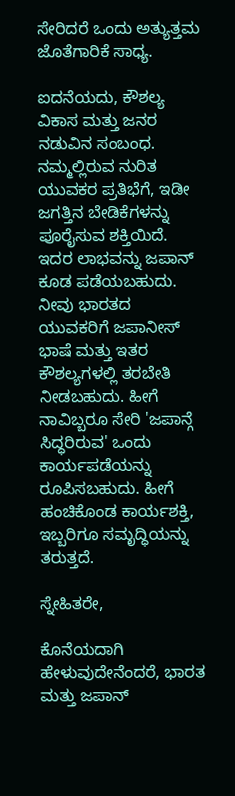ಸೇರಿದರೆ ಒಂದು ಅತ್ಯುತ್ತಮ ಜೊತೆಗಾರಿಕೆ ಸಾಧ್ಯ.

ಐದನೆಯದು, ಕೌಶಲ್ಯ ವಿಕಾಸ ಮತ್ತು ಜನರ ನಡುವಿನ ಸಂಬಂಧ. ನಮ್ಮಲ್ಲಿರುವ ನುರಿತ ಯುವಕರ ಪ್ರತಿಭೆಗೆ, ಇಡೀ ಜಗತ್ತಿನ ಬೇಡಿಕೆಗಳನ್ನು ಪೂರೈಸುವ ಶಕ್ತಿಯಿದೆ. ಇದರ ಲಾಭವನ್ನು ಜಪಾನ್ ಕೂಡ ಪಡೆಯಬಹುದು. ನೀವು ಭಾರತದ ಯುವಕರಿಗೆ ಜಪಾನೀಸ್ ಭಾಷೆ ಮತ್ತು ಇತರ ಕೌಶಲ್ಯಗಳಲ್ಲಿ ತರಬೇತಿ ನೀಡಬಹುದು. ಹೀಗೆ ನಾವಿಬ್ಬರೂ ಸೇರಿ 'ಜಪಾನ್ಗೆ ಸಿದ್ಧರಿರುವ' ಒಂದು ಕಾರ್ಯಪಡೆಯನ್ನು ರೂಪಿಸಬಹುದು. ಹೀಗೆ ಹಂಚಿಕೊಂಡ ಕಾರ್ಯಶಕ್ತಿ, ಇಬ್ಬರಿಗೂ ಸಮೃದ್ಧಿಯನ್ನು ತರುತ್ತದೆ.

ಸ್ನೇಹಿತರೇ,

ಕೊನೆಯದಾಗಿ ಹೇಳುವುದೇನೆಂದರೆ, ಭಾರತ ಮತ್ತು ಜಪಾನ್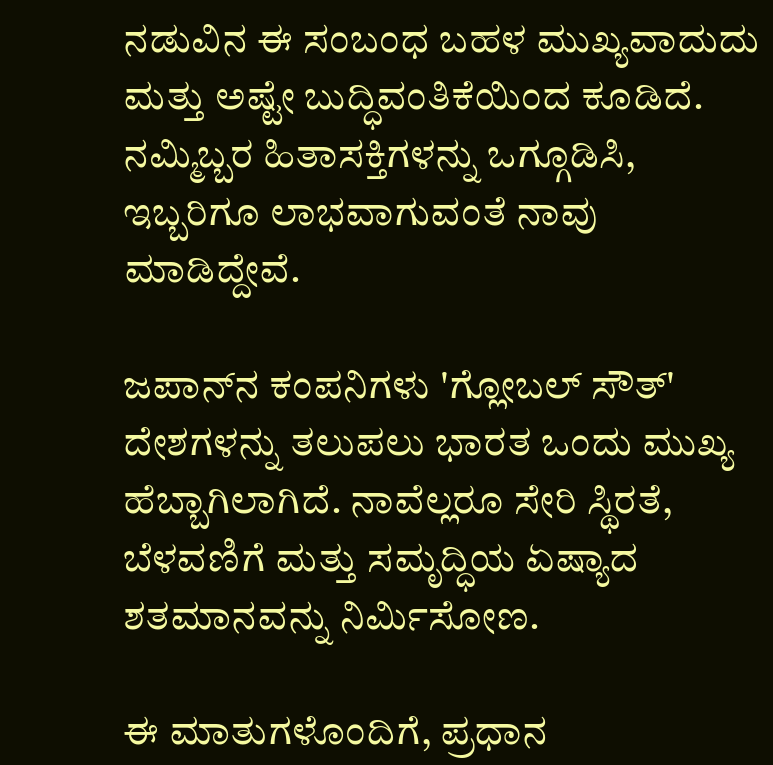ನಡುವಿನ ಈ ಸಂಬಂಧ ಬಹಳ ಮುಖ್ಯವಾದುದು ಮತ್ತು ಅಷ್ಟೇ ಬುದ್ಧಿವಂತಿಕೆಯಿಂದ ಕೂಡಿದೆ. ನಮ್ಮಿಬ್ಬರ ಹಿತಾಸಕ್ತಿಗಳನ್ನು ಒಗ್ಗೂಡಿಸಿ, ಇಬ್ಬರಿಗೂ ಲಾಭವಾಗುವಂತೆ ನಾವು ಮಾಡಿದ್ದೇವೆ.

ಜಪಾನ್‌ನ ಕಂಪನಿಗಳು 'ಗ್ಲೋಬಲ್ ಸೌತ್' ದೇಶಗಳನ್ನು ತಲುಪಲು ಭಾರತ ಒಂದು ಮುಖ್ಯ ಹೆಬ್ಬಾಗಿಲಾಗಿದೆ. ನಾವೆಲ್ಲರೂ ಸೇರಿ ಸ್ಥಿರತೆ, ಬೆಳವಣಿಗೆ ಮತ್ತು ಸಮೃದ್ಧಿಯ ಏಷ್ಯಾದ ಶತಮಾನವನ್ನು ನಿರ್ಮಿಸೋಣ.

ಈ ಮಾತುಗಳೊಂದಿಗೆ, ಪ್ರಧಾನ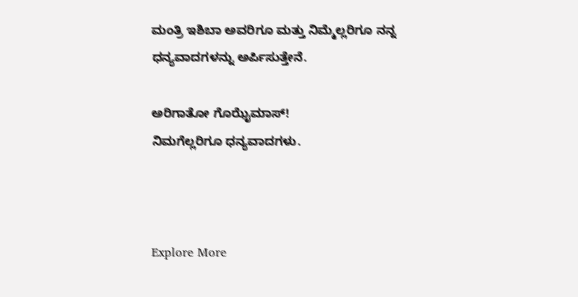ಮಂತ್ರಿ ಇಶಿಬಾ ಅವರಿಗೂ ಮತ್ತು ನಿಮ್ಮೆಲ್ಲರಿಗೂ ನನ್ನ ಧನ್ಯವಾದಗಳನ್ನು ಅರ್ಪಿಸುತ್ತೇನೆ.

ಅರಿಗಾತೋ ಗೊಝೈಮಾಸ್!
ನಿಮಗೆಲ್ಲರಿಗೂ ಧನ್ಯವಾದಗಳು.



Explore More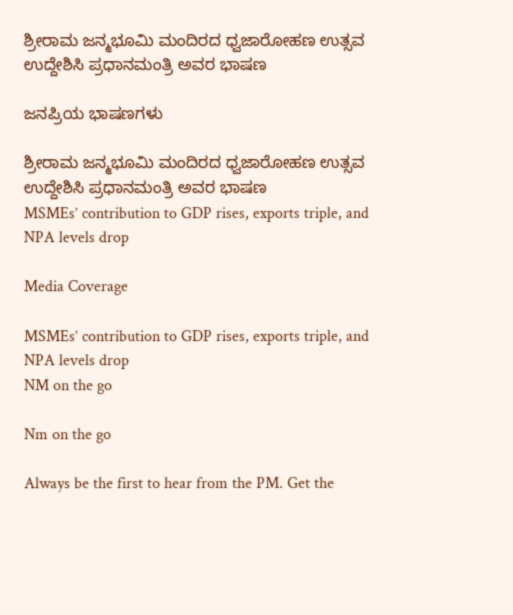ಶ್ರೀರಾಮ ಜನ್ಮಭೂಮಿ ಮಂದಿರದ ಧ್ವಜಾರೋಹಣ ಉತ್ಸವ ಉದ್ದೇಶಿಸಿ ಪ್ರಧಾನಮಂತ್ರಿ ಅವರ ಭಾಷಣ

ಜನಪ್ರಿಯ ಭಾಷಣಗಳು

ಶ್ರೀರಾಮ ಜನ್ಮಭೂಮಿ ಮಂದಿರದ ಧ್ವಜಾರೋಹಣ ಉತ್ಸವ ಉದ್ದೇಶಿಸಿ ಪ್ರಧಾನಮಂತ್ರಿ ಅವರ ಭಾಷಣ
MSMEs’ contribution to GDP rises, exports triple, and NPA levels drop

Media Coverage

MSMEs’ contribution to GDP rises, exports triple, and NPA levels drop
NM on the go

Nm on the go

Always be the first to hear from the PM. Get the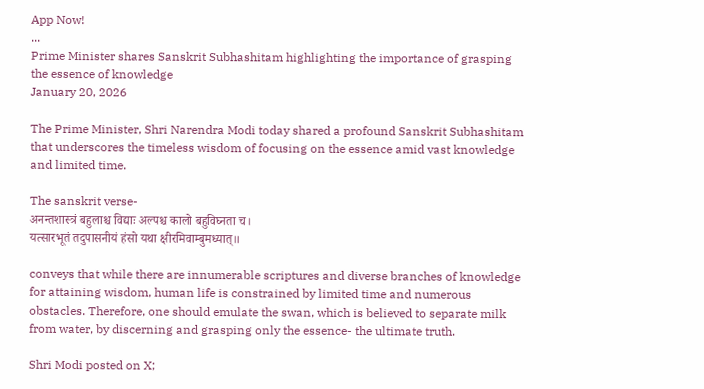App Now!
...
Prime Minister shares Sanskrit Subhashitam highlighting the importance of grasping the essence of knowledge
January 20, 2026

The Prime Minister, Shri Narendra Modi today shared a profound Sanskrit Subhashitam that underscores the timeless wisdom of focusing on the essence amid vast knowledge and limited time.

The sanskrit verse-
अनन्तशास्त्रं बहुलाश्च विद्याः अल्पश्च कालो बहुविघ्नता च।
यत्सारभूतं तदुपासनीयं हंसो यथा क्षीरमिवाम्बुमध्यात्॥

conveys that while there are innumerable scriptures and diverse branches of knowledge for attaining wisdom, human life is constrained by limited time and numerous obstacles. Therefore, one should emulate the swan, which is believed to separate milk from water, by discerning and grasping only the essence- the ultimate truth.

Shri Modi posted on X;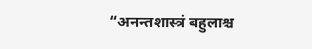“अनन्तशास्त्रं बहुलाश्च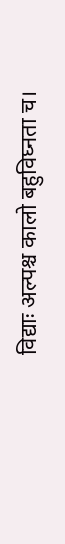विद्याः अल्पश्च कालो बहुविघ्नता च।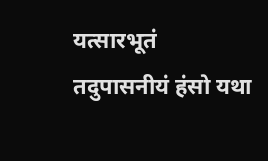यत्सारभूतं तदुपासनीयं हंसो यथा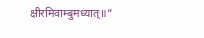क्षीरमिवाम्बुमध्यात्॥”